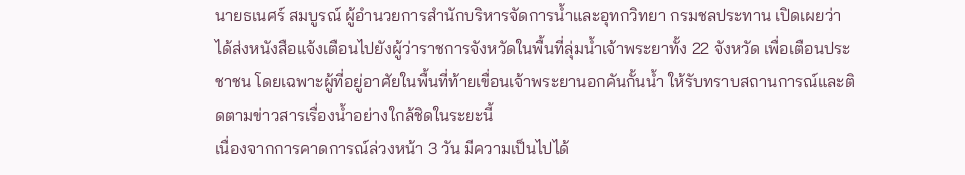นายธเนศร์ สมบูรณ์ ผู้อำนวยการสำนักบริหารจัดการน้ำและอุทกวิทยา กรมชลประทาน เปิดเผยว่า ได้ส่งหนังสือแจ้งเตือนไปยังผู้ว่าราชการจังหวัดในพื้นที่ลุ่มน้ำเจ้าพระยาทั้ง 22 จังหวัด เพื่อเตือนประชาชน โดยเฉพาะผู้ที่อยู่อาศัยในพื้นที่ท้ายเขื่อนเจ้าพระยานอกคันกั้นน้ำ ให้รับทราบสถานการณ์และติดตามข่าวสารเรื่องน้ำอย่างใกล้ชิดในระยะนี้
เนื่องจากการคาดการณ์ล่วงหน้า 3 วัน มีความเป็นไปได้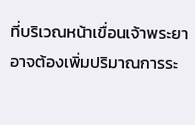ที่บริเวณหน้าเขื่อนเจ้าพระยาอาจต้องเพิ่มปริมาณการระ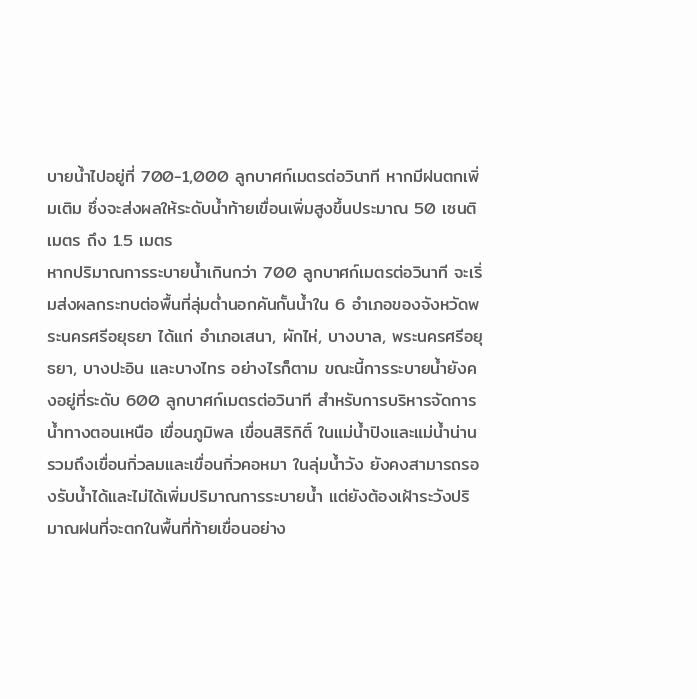บายน้ำไปอยู่ที่ 700-1,000 ลูกบาศก์เมตรต่อวินาที หากมีฝนตกเพิ่มเติม ซึ่งจะส่งผลให้ระดับน้ำท้ายเขื่อนเพิ่มสูงขึ้นประมาณ 50 เซนติเมตร ถึง 1.5 เมตร
หากปริมาณการระบายน้ำเกินกว่า 700 ลูกบาศก์เมตรต่อวินาที จะเริ่มส่งผลกระทบต่อพื้นที่ลุ่มต่ำนอกคันกั้นน้ำใน 6 อำเภอของจังหวัดพระนครศรีอยุธยา ได้แก่ อำเภอเสนา, ผักไห่, บางบาล, พระนครศรีอยุธยา, บางปะอิน และบางไทร อย่างไรก็ตาม ขณะนี้การระบายน้ำยังคงอยู่ที่ระดับ 600 ลูกบาศก์เมตรต่อวินาที สำหรับการบริหารจัดการน้ำทางตอนเหนือ เขื่อนภูมิพล เขื่อนสิริกิติ์ ในแม่น้ำปิงและแม่น้ำน่าน รวมถึงเขื่อนกิ่วลมและเขื่อนกิ่วคอหมา ในลุ่มน้ำวัง ยังคงสามารถรองรับน้ำได้และไม่ได้เพิ่มปริมาณการระบายน้ำ แต่ยังต้องเฝ้าระวังปริมาณฝนที่จะตกในพื้นที่ท้ายเขื่อนอย่าง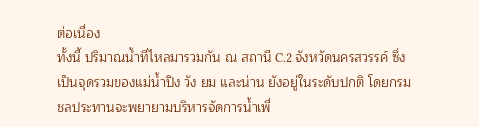ต่อเนื่อง
ทั้งนี้ ปริมาณน้ำที่ไหลมารวมกัน ณ สถานี C.2 จังหวัดนครสวรรค์ ซึ่งเป็นจุดรวมของแม่น้ำปิง วัง ยม และน่าน ยังอยู่ในระดับปกติ โดยกรมชลประทานจะพยายามบริหารจัดการน้ำเพื่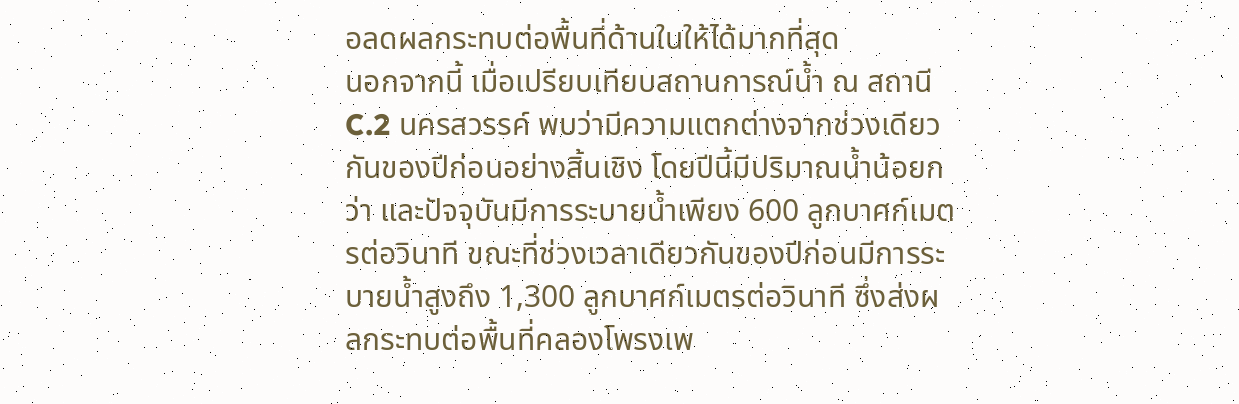อลดผลกระทบต่อพื้นที่ด้านในให้ได้มากที่สุด
นอกจากนี้ เมื่อเปรียบเทียบสถานการณ์น้ำ ณ สถานี C.2 นครสวรรค์ พบว่ามีความแตกต่างจากช่วงเดียวกันของปีก่อนอย่างสิ้นเชิง โดยปีนี้มีปริมาณน้ำน้อยกว่า และปัจจุบันมีการระบายน้ำเพียง 600 ลูกบาศก์เมตรต่อวินาที ขณะที่ช่วงเวลาเดียวกันของปีก่อนมีการระบายน้ำสูงถึง 1,300 ลูกบาศก์เมตรต่อวินาที ซึ่งส่งผลกระทบต่อพื้นที่คลองโพรงเพ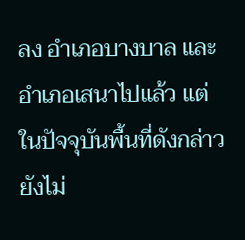ลง อำเภอบางบาล และอำเภอเสนาไปแล้ว แต่ในปัจจุบันพื้นที่ดังกล่าวยังไม่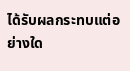ได้รับผลกระทบแต่อย่างใด